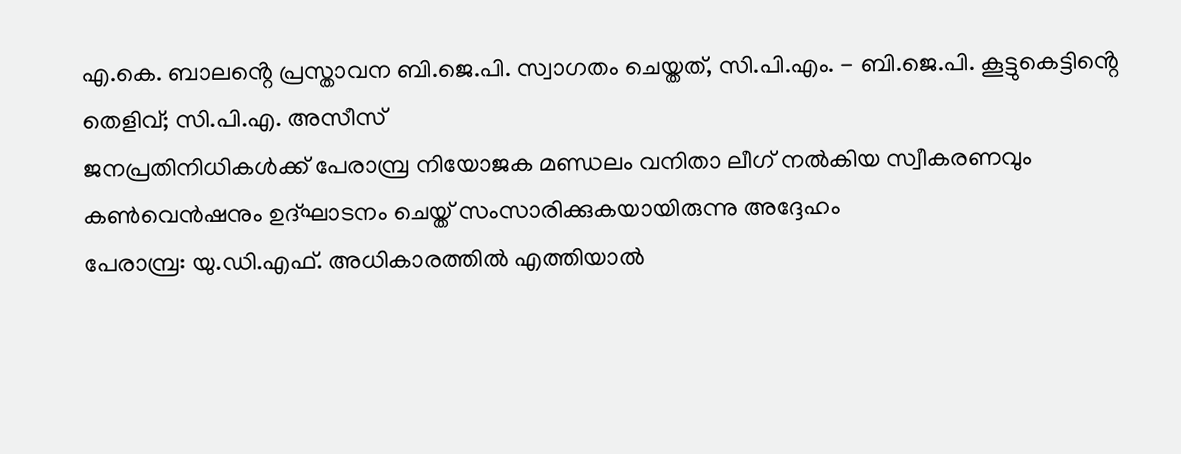എ.കെ. ബാലൻ്റെ പ്രസ്താവന ബി.ജെ.പി. സ്വാഗതം ചെയ്തത്, സി.പി.എം. - ബി.ജെ.പി. കൂട്ടുകെട്ടിൻ്റെ തെളിവ്; സി.പി.എ. അസീസ്
ജനപ്രതിനിധികൾക്ക് പേരാമ്പ്ര നിയോജക മണ്ഡലം വനിതാ ലീഗ് നൽകിയ സ്വീകരണവും കൺവെൻഷനും ഉദ്ഘാടനം ചെയ്ത് സംസാരിക്കുകയായിരുന്നു അദ്ദേഹം
പേരാമ്പ്ര: യു.ഡി.എഫ്. അധികാരത്തിൽ എത്തിയാൽ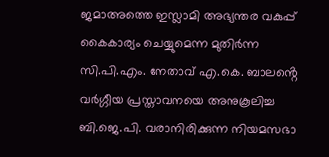ജമാഅത്തെ ഇസ്ലാമി അഭ്യന്തര വകുപ്പ് കൈകാര്യം ചെയ്യുമെന്ന മുതിർന്ന സി.പി.എം. നേതാവ് എ.കെ. ബാലൻ്റെ വർഗ്ഗീയ പ്രസ്താവനയെ അനുകൂലിച്ച ബി.ജെ.പി. വരാനിരിക്കുന്ന നിയമസഭാ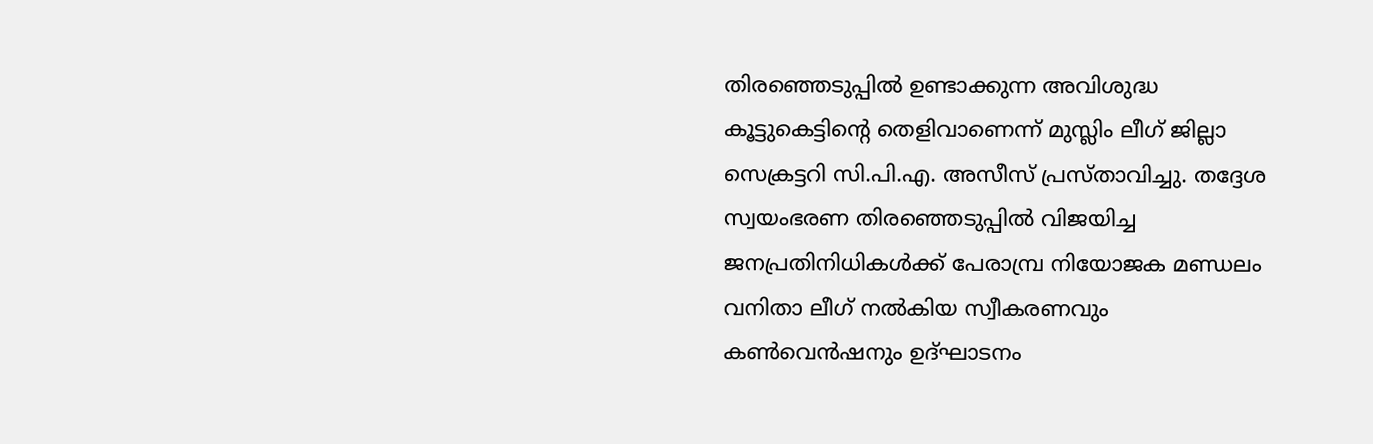തിരഞ്ഞെടുപ്പിൽ ഉണ്ടാക്കുന്ന അവിശുദ്ധ കൂട്ടുകെട്ടിൻ്റെ തെളിവാണെന്ന് മുസ്ലിം ലീഗ് ജില്ലാ സെക്രട്ടറി സി.പി.എ. അസീസ് പ്രസ്താവിച്ചു. തദ്ദേശ സ്വയംഭരണ തിരഞ്ഞെടുപ്പിൽ വിജയിച്ച ജനപ്രതിനിധികൾക്ക് പേരാമ്പ്ര നിയോജക മണ്ഡലം വനിതാ ലീഗ് നൽകിയ സ്വീകരണവും കൺവെൻഷനും ഉദ്ഘാടനം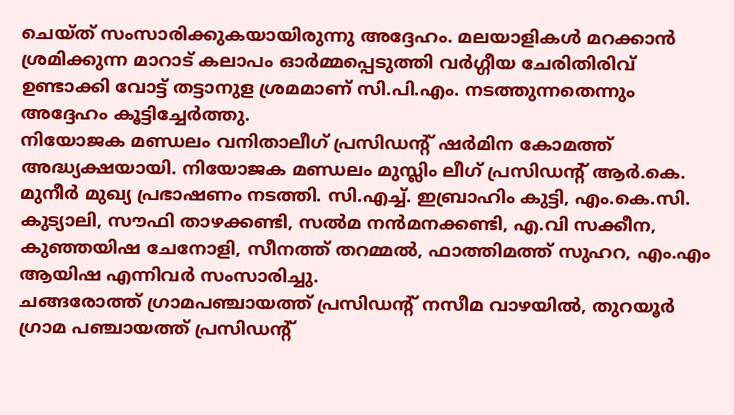ചെയ്ത് സംസാരിക്കുകയായിരുന്നു അദ്ദേഹം. മലയാളികൾ മറക്കാൻ ശ്രമിക്കുന്ന മാറാട് കലാപം ഓർമ്മപ്പെടുത്തി വർഗ്ഗീയ ചേരിതിരിവ് ഉണ്ടാക്കി വോട്ട് തട്ടാനുള ശ്രമമാണ് സി.പി.എം. നടത്തുന്നതെന്നും അദ്ദേഹം കൂട്ടിച്ചേർത്തു.
നിയോജക മണ്ഡലം വനിതാലീഗ് പ്രസിഡൻ്റ് ഷർമിന കോമത്ത് അദ്ധ്യക്ഷയായി. നിയോജക മണ്ഡലം മുസ്ലിം ലീഗ് പ്രസിഡൻ്റ് ആർ.കെ. മുനീർ മുഖ്യ പ്രഭാഷണം നടത്തി. സി.എച്ച്. ഇബ്രാഹിം കുട്ടി, എം.കെ.സി. കുട്യാലി, സൗഫി താഴക്കണ്ടി, സൽമ നൻമനക്കണ്ടി, എ.വി സക്കീന, കുഞ്ഞയിഷ ചേനോളി, സീനത്ത് തറമ്മൽ, ഫാത്തിമത്ത് സുഹറ, എം.എം ആയിഷ എന്നിവർ സംസാരിച്ചു.
ചങ്ങരോത്ത് ഗ്രാമപഞ്ചായത്ത് പ്രസിഡന്റ് നസീമ വാഴയിൽ, തുറയൂർ ഗ്രാമ പഞ്ചായത്ത് പ്രസിഡന്റ്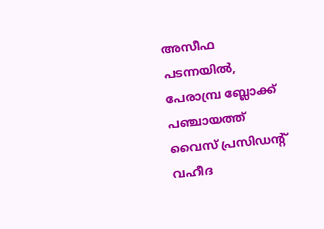അസീഫ പടന്നയിൽ, പേരാമ്പ്ര ബ്ലോക്ക് പഞ്ചായത്ത് വൈസ് പ്രസിഡന്റ് വഹീദ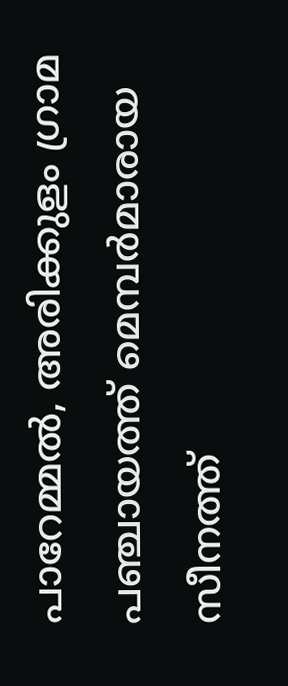പാറേമ്മൽ, അരിക്കുളം ഗ്രാമ പഞ്ചായത്ത് മെമ്പർമാരായ സീനത്ത്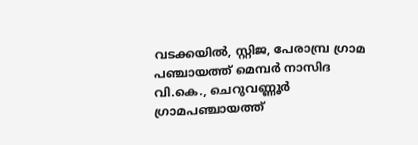വടക്കയിൽ, സ്റ്റിജ, പേരാമ്പ്ര ഗ്രാമ പഞ്ചായത്ത് മെമ്പർ നാസിദ വി.കെ., ചെറുവണ്ണൂർ ഗ്രാമപഞ്ചായത്ത്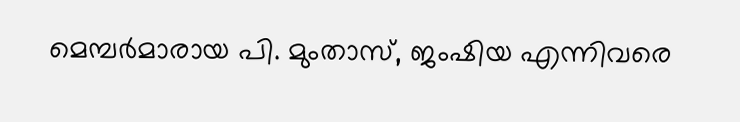മെമ്പർമാരായ പി. മുംതാസ്, ജംഷിയ എന്നിവരെ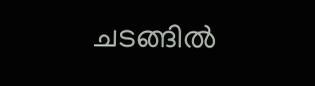ചടങ്ങിൽ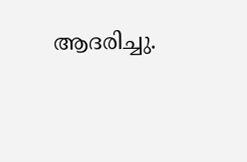ആദരിച്ചു.